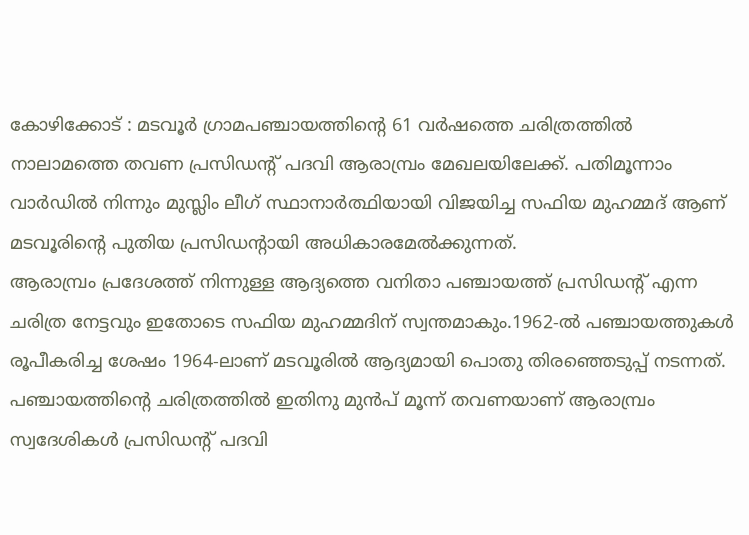കോഴിക്കോട് : മടവൂർ ഗ്രാമപഞ്ചായത്തിന്റെ 61 വർഷത്തെ ചരിത്രത്തിൽ നാലാമത്തെ തവണ പ്രസിഡന്റ് പദവി ആരാമ്പ്രം മേഖലയിലേക്ക്. പതിമൂന്നാം വാർഡിൽ നിന്നും മുസ്ലിം ലീഗ് സ്ഥാനാർത്ഥിയായി വിജയിച്ച സഫിയ മുഹമ്മദ് ആണ് മടവൂരിന്റെ പുതിയ പ്രസിഡന്റായി അധികാരമേൽക്കുന്നത്.
ആരാമ്പ്രം പ്രദേശത്ത് നിന്നുള്ള ആദ്യത്തെ വനിതാ പഞ്ചായത്ത് പ്രസിഡന്റ് എന്ന ചരിത്ര നേട്ടവും ഇതോടെ സഫിയ മുഹമ്മദിന് സ്വന്തമാകും.1962-ൽ പഞ്ചായത്തുകൾ രൂപീകരിച്ച ശേഷം 1964-ലാണ് മടവൂരിൽ ആദ്യമായി പൊതു തിരഞ്ഞെടുപ്പ് നടന്നത്. പഞ്ചായത്തിന്റെ ചരിത്രത്തിൽ ഇതിനു മുൻപ് മൂന്ന് തവണയാണ് ആരാമ്പ്രം സ്വദേശികൾ പ്രസിഡന്റ് പദവി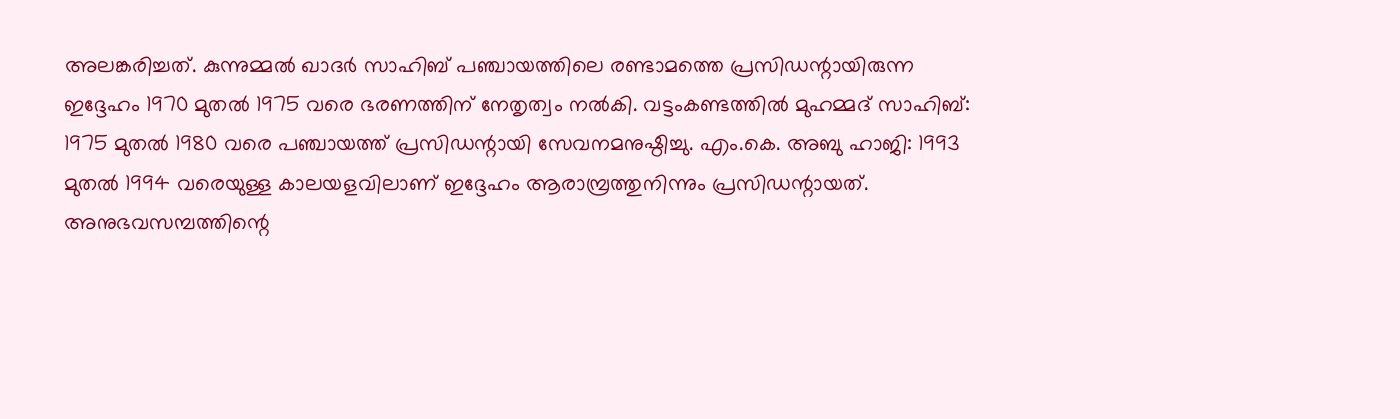അലങ്കരിച്ചത്. കുന്നുമ്മൽ ഖാദർ സാഹിബ് പഞ്ചായത്തിലെ രണ്ടാമത്തെ പ്രസിഡന്റായിരുന്ന ഇദ്ദേഹം 1970 മുതൽ 1975 വരെ ഭരണത്തിന് നേതൃത്വം നൽകി. വട്ടംകണ്ടത്തിൽ മുഹമ്മദ് സാഹിബ്: 1975 മുതൽ 1980 വരെ പഞ്ചായത്ത് പ്രസിഡന്റായി സേവനമനുഷ്ഠിച്ചു. എം.കെ. അബു ഹാജി: 1993 മുതൽ 1994 വരെയുള്ള കാലയളവിലാണ് ഇദ്ദേഹം ആരാമ്പ്രത്തുനിന്നും പ്രസിഡന്റായത്.
അനുഭവസമ്പത്തിന്റെ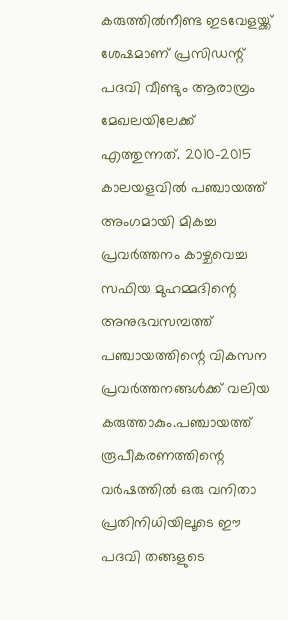കരുത്തിൽനീണ്ട ഇടവേളയ്ക്ക് ശേഷമാണ് പ്രസിഡന്റ് പദവി വീണ്ടും ആരാമ്പ്രം മേഖലയിലേക്ക് എത്തുന്നത്. 2010-2015 കാലയളവിൽ പഞ്ചായത്ത് അംഗമായി മികച്ച പ്രവർത്തനം കാഴ്ചവെച്ച സഫിയ മുഹമ്മദിന്റെ അനുഭവസമ്പത്ത് പഞ്ചായത്തിന്റെ വികസന പ്രവർത്തനങ്ങൾക്ക് വലിയ കരുത്താകും.പഞ്ചായത്ത് രൂപീകരണത്തിന്റെ വർഷത്തിൽ ഒരു വനിതാ പ്രതിനിധിയിലൂടെ ഈ പദവി തങ്ങളുടെ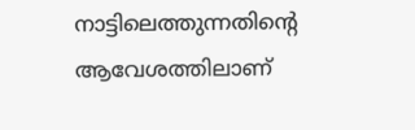നാട്ടിലെത്തുന്നതിന്റെ ആവേശത്തിലാണ്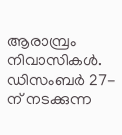ആരാമ്പ്രം നിവാസികൾ. ഡിസംബർ 27-ന് നടക്കുന്ന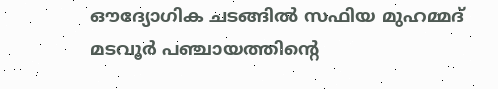ഔദ്യോഗിക ചടങ്ങിൽ സഫിയ മുഹമ്മദ് മടവൂർ പഞ്ചായത്തിന്റെ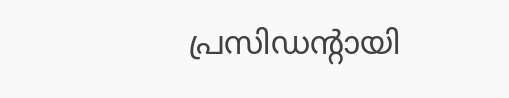പ്രസിഡന്റായി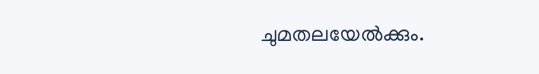ചുമതലയേൽക്കും.